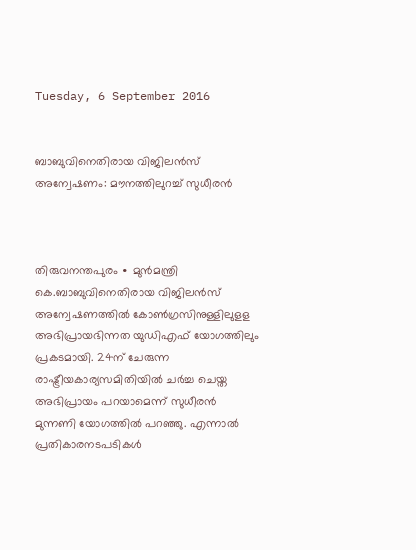Tuesday, 6 September 2016


ബാബുവിനെതിരായ വിജിലൻസ് അന്വേഷണം: മൗനത്തിലുറച്ച് സുധീരൻ



തിരുവനന്തപുരം ∙ മുൻമന്ത്രി കെ.ബാബുവിനെതിരായ വിജിലന്‍സ് അന്വേഷണത്തില്‍ കോണ്‍ഗ്രസിനുള്ളിലുളള അ‌ഭിപ്രായഭിന്നത യുഡിഎഫ് യോഗത്തിലും പ്രകടമായി. 24ന് ചേരുന്ന രാഷ്ട്രീയകാര്യസമിതിയില്‍ ചര്‍ച്ച ചെയ്ത അഭിപ്രായം പറയാമെന്ന് സുധീരന്‍ മുന്നണി യോഗത്തില്‍ പറഞ്ഞു. എന്നാൽ പ്രതികാരനടപടികള്‍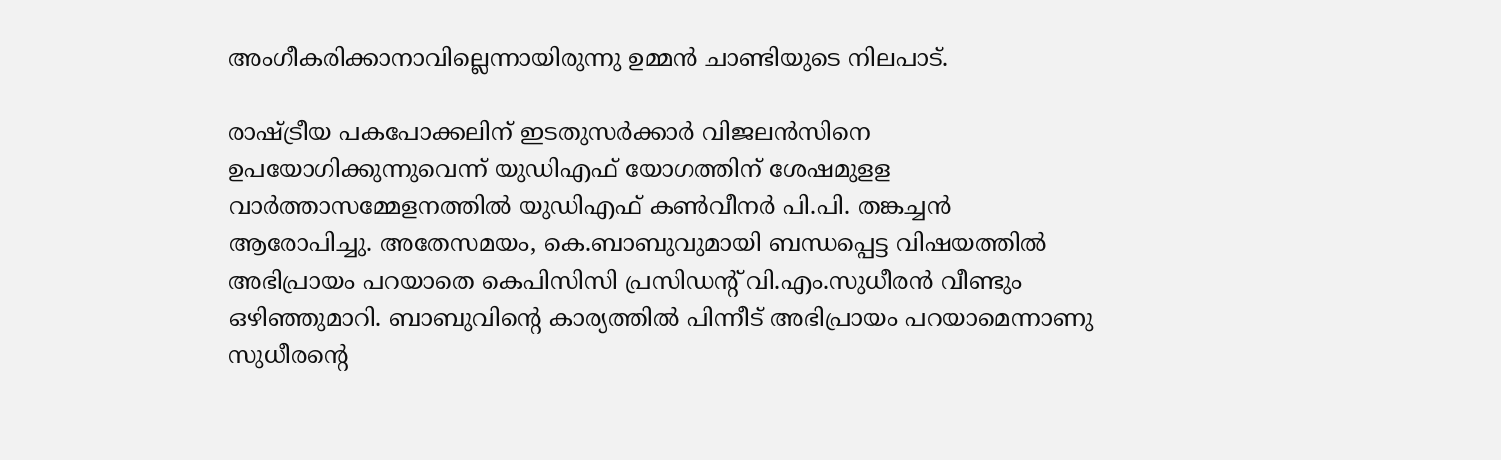അംഗീകരിക്കാനാവില്ലെന്നായിരുന്നു ഉമ്മന്‍ ചാണ്ടിയുടെ നിലപാട്.

രാഷ്ട്രീയ പകപോക്കലിന് ഇടതുസര്‍ക്കാര്‍ വിജലന്‍സിനെ ഉപയോഗിക്കുന്നുവെന്ന് യുഡിഎഫ് യോഗത്തിന് ശേഷമുളള വാര്‍ത്താസമ്മേളനത്തില്‍ യുഡിഎഫ് കണ്‍വീനര്‍ പി.പി. തങ്കച്ചന്‍ ആരോപിച്ചു. അതേസമയം, കെ.ബാബുവുമായി ബന്ധപ്പെട്ട വിഷയത്തിൽ അഭിപ്രായം പറയാതെ കെപിസിസി പ്രസിഡന്റ് വി.എം.സുധീരന്‍ വീണ്ടും ഒഴിഞ്ഞുമാറി. ബാബുവിന്റെ കാര്യത്തില്‍ പിന്നീട് അഭിപ്രായം പറയാമെന്നാണു സുധീരന്റെ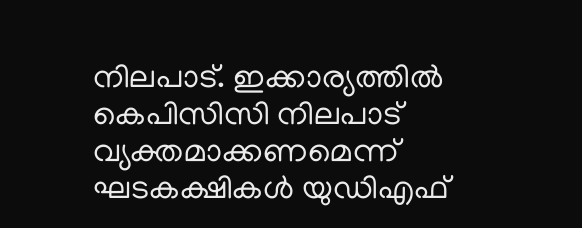നിലപാട്. ഇക്കാര്യത്തില്‍ കെപിസിസി നിലപാട് വ്യക്തമാക്കണമെന്ന് ഘടകക്ഷികള്‍ യുഡിഎഫ്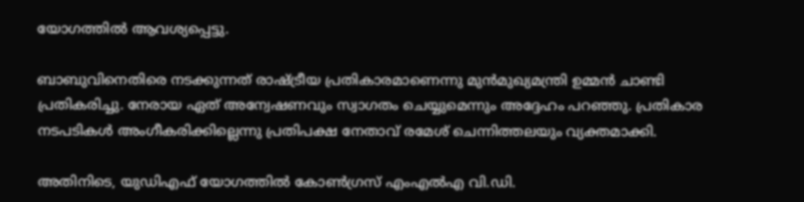യോഗത്തില്‍ ആവശ്യപ്പെട്ടു.

ബാബുവിനെതിരെ നടക്കുന്നത് രാഷ്ട്രീയ പ്രതികാരമാണെന്നു മുൻമുഖ്യമന്ത്രി ഉമ്മൻ ചാണ്ടി പ്രതികരിച്ചു. നേരായ ഏത് അന്വേഷണവും സ്വാഗതം ചെയ്യുമെന്നും അദ്ദേഹം പറഞ്ഞു. പ്രതികാര നടപടികൾ അംഗീകരിക്കില്ലെന്നു പ്രതിപക്ഷ നേതാവ് രമേശ് ചെന്നിത്തലയും വ്യക്തമാക്കി.

അതിനിടെ, യുഡിഎഫ് യോഗത്തിൽ കോൺഗ്രസ് എംഎൽഎ വി.ഡി.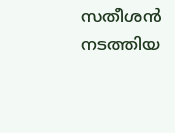സതീശൻ നടത്തിയ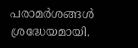പരാമർശങ്ങൾ ശ്രദ്ധേയമായി.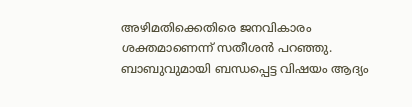അഴിമതിക്കെതിരെ ജനവികാരം ശക്തമാണെന്ന് സതീശൻ പറഞ്ഞു. ബാബുവുമായി ബന്ധപ്പെട്ട വിഷയം ആദ്യം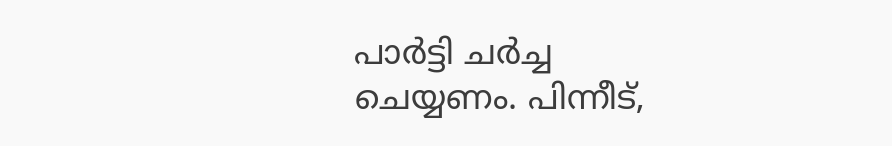പാർട്ടി ചർച്ച ചെയ്യണം. പിന്നീട്,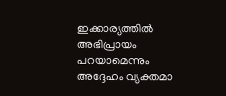ഇക്കാര്യത്തിൽ അഭിപ്രായം പറയാമെന്നും അദ്ദേഹം വ്യക്തമാ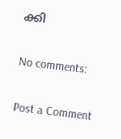ക്കി

No comments:

Post a Comment